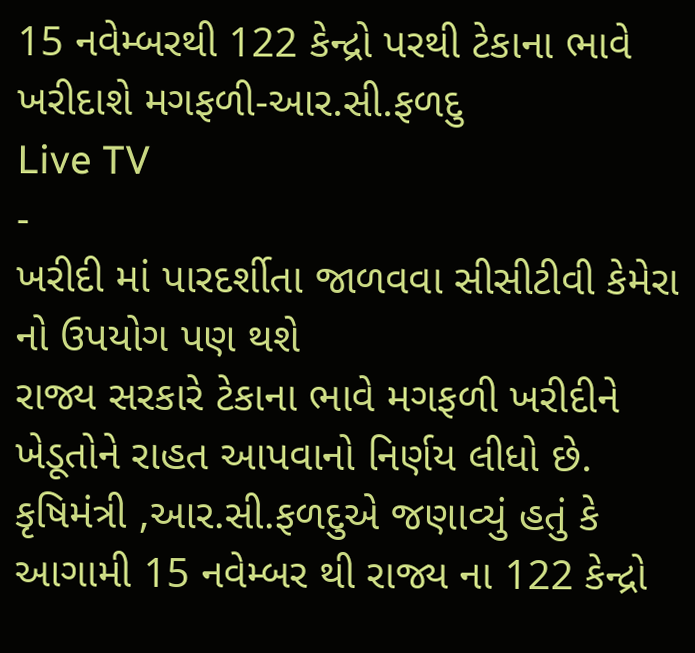15 નવેમ્બરથી 122 કેન્દ્રો પરથી ટેકાના ભાવે ખરીદાશે મગફળી-આર.સી.ફળદુ
Live TV
-
ખરીદી માં પારદર્શીતા જાળવવા સીસીટીવી કેમેરા નો ઉપયોગ પણ થશે
રાજ્ય સરકારે ટેકાના ભાવે મગફળી ખરીદીને ખેડૂતોને રાહત આપવાનો નિર્ણય લીધો છે. કૃષિમંત્રી ,આર.સી.ફળદુએ જણાવ્યું હતું કે આગામી 15 નવેમ્બર થી રાજ્ય ના 122 કેન્દ્રો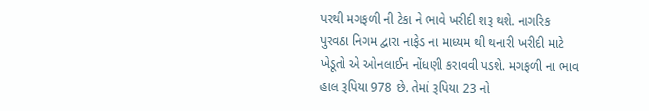પરથી મગફળી ની ટેકા ને ભાવે ખરીદી શરૂ થશે. નાગરિક પુરવઠા નિગમ દ્વારા નાફેડ ના માધ્યમ થી થનારી ખરીદી માટે ખેડૂતો એ ઓનલાઈન નોંધણી કરાવવી પડશે. મગફળી ના ભાવ હાલ રૂપિયા 978 છે. તેમાં રૂપિયા 23 નો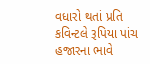વધારો થતાં પ્રતિ કવિન્ટલે રૂપિયા પાંચ હજારના ભાવે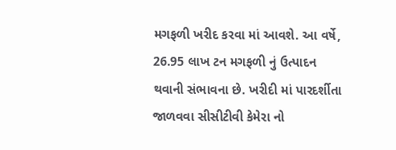મગફળી ખરીદ કરવા માં આવશે. આ વર્ષે, 26.95 લાખ ટન મગફળી નું ઉત્પાદન થવાની સંભાવના છે. ખરીદી માં પારદર્શીતા જાળવવા સીસીટીવી કેમેરા નો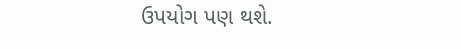ઉપયોગ પણ થશે.